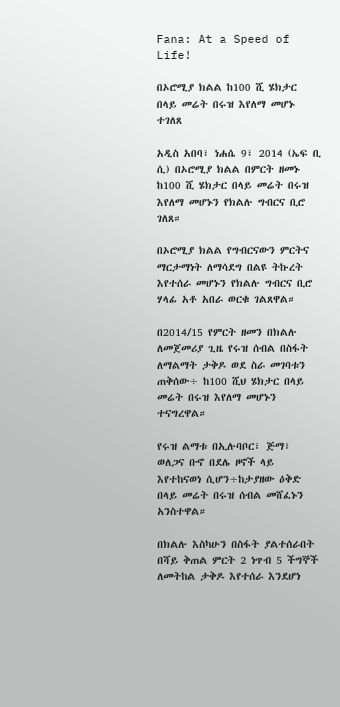Fana: At a Speed of Life!

በኦሮሚያ ክልል ከ100 ሺ ሄክታር በላይ መሬት በሩዝ እየለማ መሆኑ ተገለጸ

አዲስ አበባ፣ ነሐሴ 9፣ 2014 (ኤፍ ቢ ሲ) በኦሮሚያ ክልል በምርት ዘመኑ ከ100 ሺ ሄክታር በላይ መሬት በሩዝ እየለማ መሆኑን የክልሉ ግብርና ቢሮ ገለጸ።

በኦሮሚያ ክልል የግብርናውን ምርትና ማርታማነት ለማሳደግ በልዩ ትኩረት እየተሰራ መሆኑን የክልሉ ግብርና ቢሮ ሃላፊ አቶ አበራ ወርቁ ገልጸዋል።

በ2014/15 የምርት ዘመን በክልሉ ለመጀመሪያ ጊዜ የሩዝ ሰብል በስፋት ለማልማት ታቅዶ ወደ ስራ መገባቱን ጠቅሰው÷ ከ100 ሺህ ሄክታር በላይ መሬት በሩዝ እየለማ መሆኑን ተናግረዋል።

የሩዝ ልማቱ በኢሉባቦር፣ ጅማ፣ ወለጋና ቡኖ በደሌ ዞኖች ላይ እየተከናወነ ሲሆን÷ከታያዘው ዕቅድ በላይ መሬት በሩዝ ሰብል መሸፈኑን አንስተዋል።

በክልሉ እስካሁን በስፋት ያልተሰራበት በሻይ ቅጠል ምርት 2 ነጥብ 5 ችግኞች ለመትከል ታቅዶ እየተሰራ እንደሆነ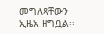መግለጻቸውን ኢዜአ ዘግቧል፡፡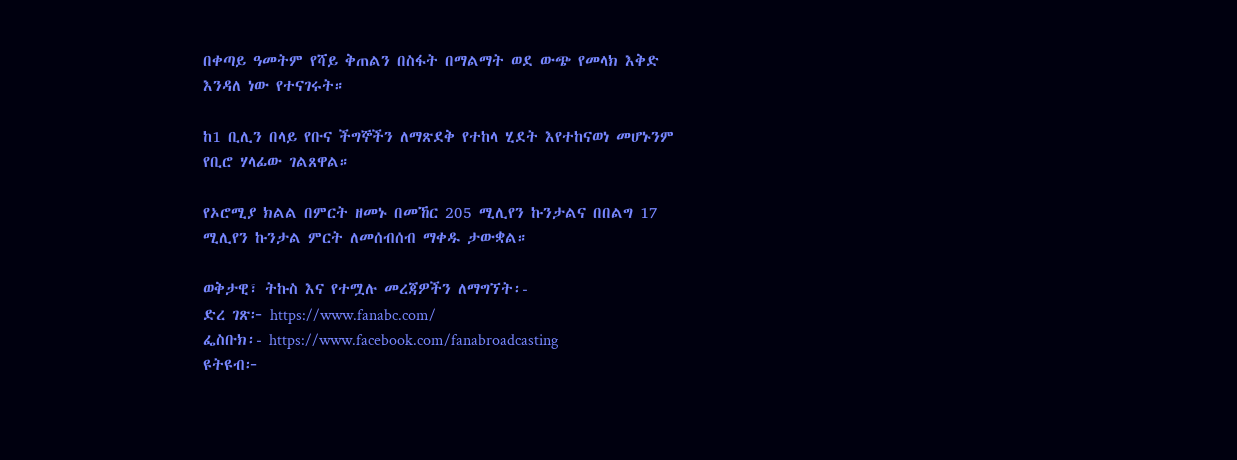በቀጣይ ዓመትም የሻይ ቅጠልን በስፋት በማልማት ወደ ውጭ የመላክ እቅድ እንዳለ ነው የተናገሩት።

ከ1 ቢሊን በላይ የቡና ችግኞችን ለማጽደቅ የተከላ ሂደት እየተከናወነ መሆኑንም የቢሮ ሃላፊው ገልጸዋል።

የኦሮሚያ ክልል በምርት ዘመኑ በመኸር 205 ሚሊየን ኩንታልና በበልግ 17 ሚሊየን ኩንታል ምርት ለመሰብሰብ ማቀዱ ታውቋል።

ወቅታዊ፣ ትኩስ እና የተሟሉ መረጃዎችን ለማግኘት፡-
ድረ ገጽ፦ https://www.fanabc.com/
ፌስቡክ፡- https://www.facebook.com/fanabroadcasting
ዩትዩብ፦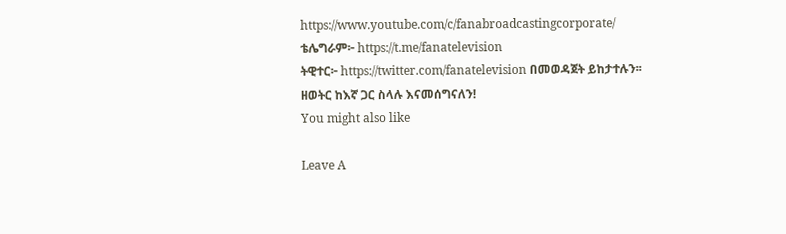https://www.youtube.com/c/fanabroadcastingcorporate/
ቴሌግራም፦ https://t.me/fanatelevision
ትዊተር፦ https://twitter.com/fanatelevision በመወዳጀት ይከታተሉን፡፡
ዘወትር ከእኛ ጋር ስላሉ እናመሰግናለን!
You might also like

Leave A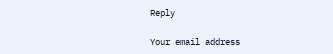Reply

Your email address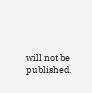will not be published.